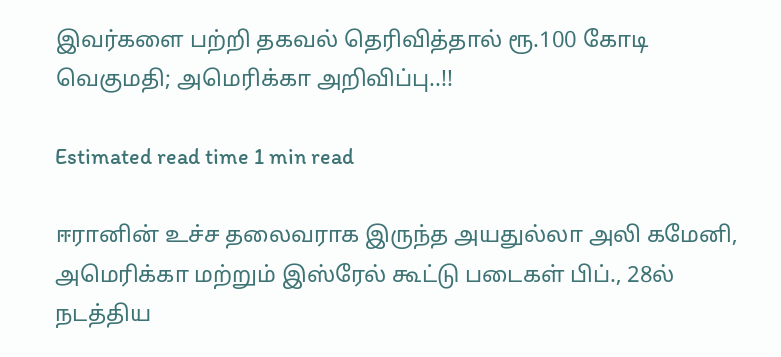இவர்களை பற்றி தகவல் தெரிவித்தால் ரூ.100 கோடி வெகுமதி; அமெரிக்கா அறிவிப்பு..!!

Estimated read time 1 min read

ஈரானின் உச்ச தலைவராக இருந்த அயதுல்லா அலி கமேனி, அமெரிக்கா மற்றும் இஸ்ரேல் கூட்டு படைகள் பிப்., 28ல் நடத்திய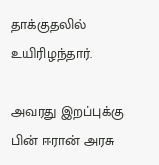தாக்குதலில் உயிரிழந்தார்.

அவரது இறப்புக்கு பின் ஈரான் அரசு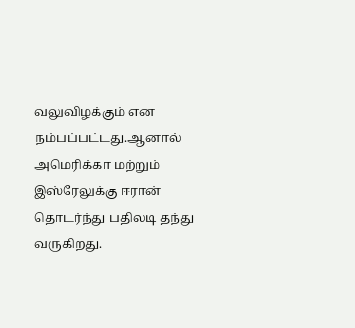வலுவிழக்கும் என நம்பப்பட்டது.ஆனால் அமெரிக்கா மற்றும் இஸ்ரேலுக்கு ஈரான் தொடர்ந்து பதிலடி தந்து வருகிறது.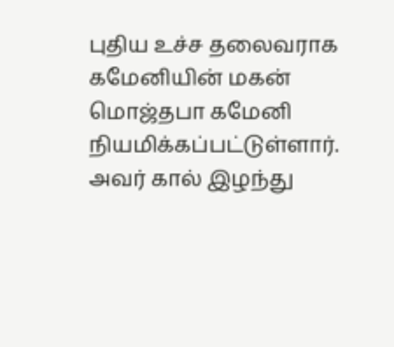புதிய உச்ச தலைவராக கமேனியின் மகன் மொஜ்தபா கமேனி நியமிக்கப்பட்டுள்ளார். அவர் கால் இழந்து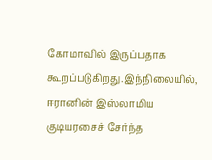கோமாவில் இருப்பதாக கூறப்படுகிறது.இந்நிலையில், ஈரானின் இஸ்லாமிய குடியரசைச் சேர்ந்த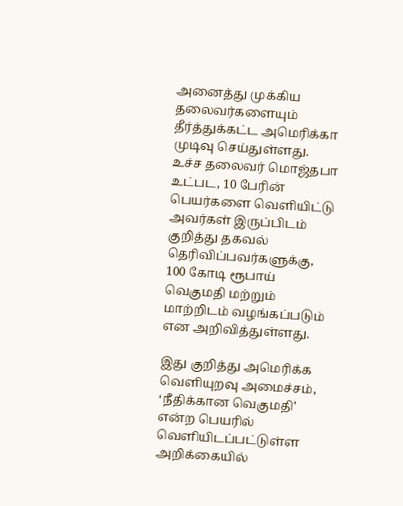அனைத்து முக்கிய தலைவர்களையும் தீர்த்துக்கட்ட அமெரிக்கா முடிவு செய்துள்ளது. உச்ச தலைவர் மொஜ்தபா உட்பட, 10 பேரின் பெயர்களை வெளியிட்டு அவர்கள் இருப்பிடம் குறித்து தகவல் தெரிவிப்பவர்களுக்கு, 100 கோடி ரூபாய் வெகுமதி மற்றும் மாற்றிடம் வழங்கப்படும் என அறிவித்துள்ளது.

இது குறித்து அமெரிக்க வெளியுறவு அமைச்சம், ‘நீதிக்கான வெகுமதி’ என்ற பெயரில் வெளியிடப்பட்டுள்ள அறிக்கையில்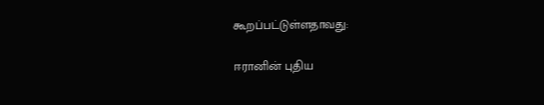கூறப்பட்டுள்ளதாவது:

ஈரானின் புதிய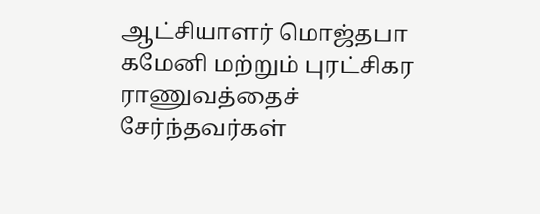ஆட்சியாளர் மொஜ்தபா கமேனி மற்றும் புரட்சிகர ராணுவத்தைச் சேர்ந்தவர்கள்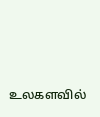உலகளவில்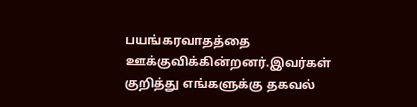பயங்கரவாதத்தை ஊக்குவிக்கின்றனர்.இவர்கள் குறித்து எங்களுக்கு தகவல்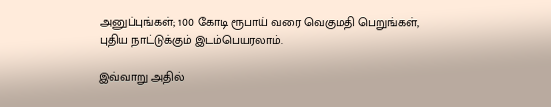அனுப்புங்கள்; 100 கோடி ரூபாய் வரை வெகுமதி பெறுங்கள், புதிய நாட்டுக்கும் இடம்பெயரலாம்.

இவ்வாறு அதில்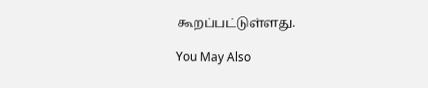கூறப்பட்டுள்ளது.

You May Also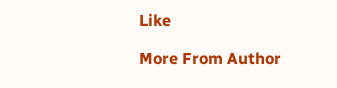Like

More From Author